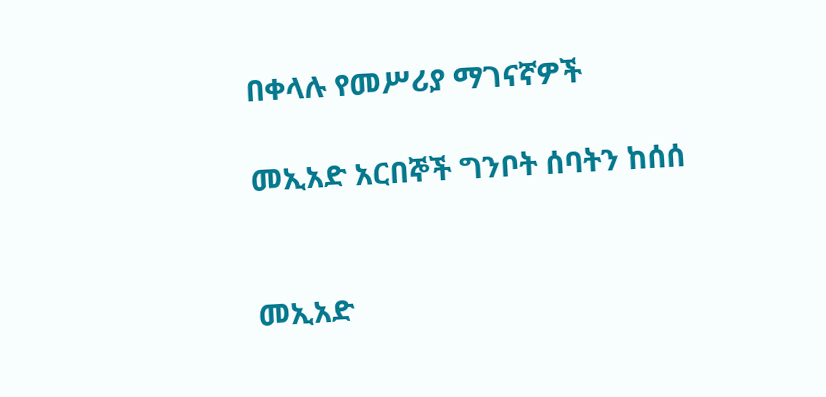በቀላሉ የመሥሪያ ማገናኛዎች

መኢአድ አርበኞች ግንቦት ሰባትን ከሰሰ


መኢአድ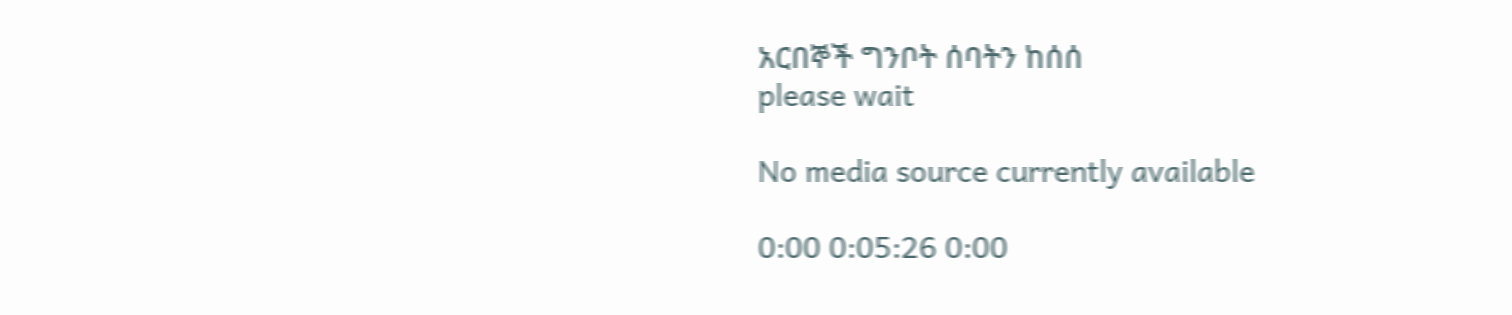አርበኞች ግንቦት ሰባትን ከሰሰ
please wait

No media source currently available

0:00 0:05:26 0:00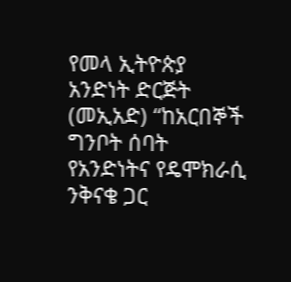የመላ ኢትዮጵያ አንድነት ድርጅት (መኢአድ) “ከአርበኞች ግንቦት ሰባት የአንድነትና የዴሞክራሲ ንቅናቄ ጋር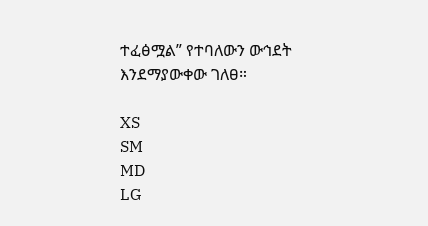ተፈፅሟል” የተባለውን ውኅደት እንደማያውቀው ገለፀ።

XS
SM
MD
LG